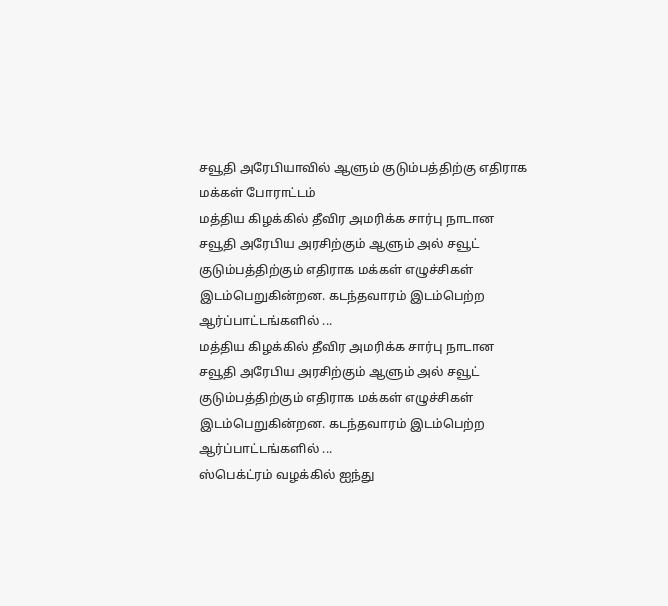சவூதி அரேபியாவில் ஆளும் குடும்பத்திற்கு எதிராக மக்கள் போராட்டம்
மத்திய கிழக்கில் தீவிர அமரிக்க சார்பு நாடான சவூதி அரேபிய அரசிற்கும் ஆளும் அல் சவூட் குடும்பத்திற்கும் எதிராக மக்கள் எழுச்சிகள் இடம்பெறுகின்றன. கடந்தவாரம் இடம்பெற்ற ஆர்ப்பாட்டங்களில் ...
மத்திய கிழக்கில் தீவிர அமரிக்க சார்பு நாடான சவூதி அரேபிய அரசிற்கும் ஆளும் அல் சவூட் குடும்பத்திற்கும் எதிராக மக்கள் எழுச்சிகள் இடம்பெறுகின்றன. கடந்தவாரம் இடம்பெற்ற ஆர்ப்பாட்டங்களில் ...
ஸ்பெக்ட்ரம் வழக்கில் ஐந்து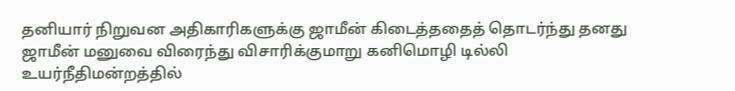தனியார் நிறுவன அதிகாரிகளுக்கு ஜாமீன் கிடைத்ததைத் தொடர்ந்து தனது ஜாமீன் மனுவை விரைந்து விசாரிக்குமாறு கனிமொழி டில்லி உயர்நீதிமன்றத்தில்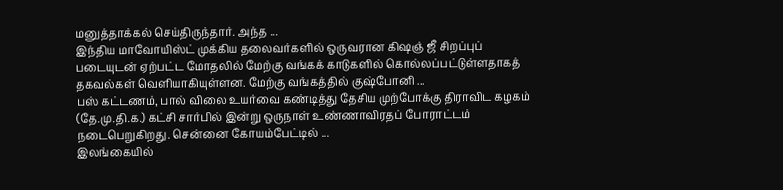மனுத்தாக்கல் செய்திருந்தார். அந்த ...
இந்திய மாவோயிஸ்ட் முக்கிய தலைவர்களில் ஒருவரான கிஷஞ் ஜீ சிறப்புப் படையுடன் ஏற்பட்ட மோதலில் மேற்கு வங்கக் காடுகளில் கொல்லப்பட்டுள்ளதாகத் தகவல்கள் வெளியாகியுள்ளன. மேற்கு வங்கத்தில் குஷ்போனி ...
பஸ் கட்டணம், பால் விலை உயர்வை கண்டித்து தேசிய முற்போக்கு திராவிட கழகம் (தே.மு.தி.க.) கட்சி சார்பில் இன்று ஒருநாள் உண்ணாவிரதப் போராட்டம் நடைபெறுகிறது. சென்னை கோயம்பேட்டில் ...
இலங்கையில்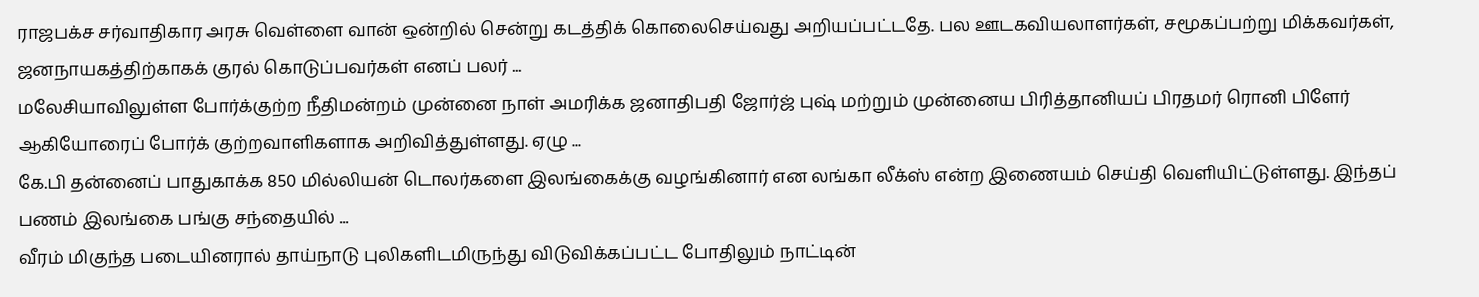ராஜபக்ச சர்வாதிகார அரசு வெள்ளை வான் ஒன்றில் சென்று கடத்திக் கொலைசெய்வது அறியப்பட்டதே. பல ஊடகவியலாளர்கள், சமூகப்பற்று மிக்கவர்கள், ஜனநாயகத்திற்காகக் குரல் கொடுப்பவர்கள் எனப் பலர் ...
மலேசியாவிலுள்ள போர்க்குற்ற நீதிமன்றம் முன்னை நாள் அமரிக்க ஜனாதிபதி ஜோர்ஜ் புஷ் மற்றும் முன்னைய பிரித்தானியப் பிரதமர் ரொனி பிளேர் ஆகியோரைப் போர்க் குற்றவாளிகளாக அறிவித்துள்ளது. ஏழு ...
கே.பி தன்னைப் பாதுகாக்க 850 மில்லியன் டொலர்களை இலங்கைக்கு வழங்கினார் என லங்கா லீக்ஸ் என்ற இணையம் செய்தி வெளியிட்டுள்ளது. இந்தப் பணம் இலங்கை பங்கு சந்தையில் ...
வீரம் மிகுந்த படையினரால் தாய்நாடு புலிகளிடமிருந்து விடுவிக்கப்பட்ட போதிலும் நாட்டின்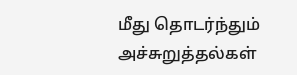மீது தொடர்ந்தும் அச்சுறுத்தல்கள்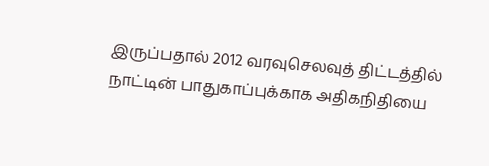இருப்பதால் 2012 வரவுசெலவுத் திட்டத்தில் நாட்டின் பாதுகாப்புக்காக அதிகநிதியை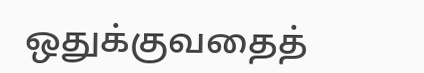ஒதுக்குவதைத்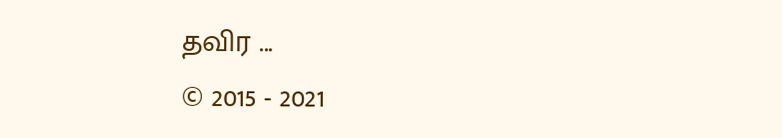தவிர ...
© 2015 - 2021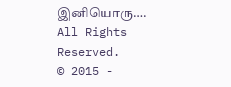இனியொரு…. All Rights Reserved.
© 2015 -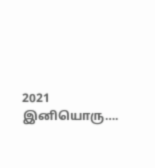2021 இனியொரு….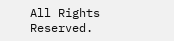All Rights Reserved.